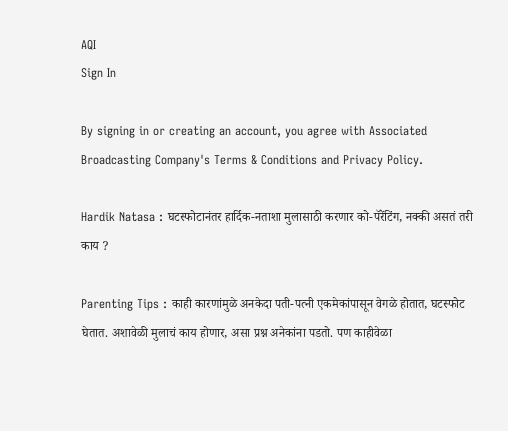AQI
Sign In

By signing in or creating an account, you agree with Associated Broadcasting Company's Terms & Conditions and Privacy Policy.

Hardik Natasa : घटस्फोटानंतर हार्दिक-नताशा मुलासाठी करणार को-पॅरेंटिंग, नक्की असतं तरी काय ?

Parenting Tips : काही कारणांमुळे अनकेदा पती-पत्नी एकमेकांपासून वेगळे होतात, घटस्फोट घेतात. अशावेळी मुलाचं काय होणार, असा प्रश्न अनेकांना पडतो. पण काहीवेळा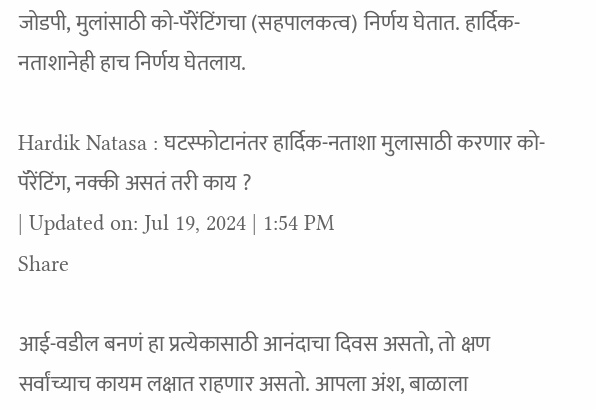जोडपी, मुलांसाठी को-पॅरेंटिंगचा (सहपालकत्व) निर्णय घेतात. हार्दिक-नताशानेही हाच निर्णय घेतलाय.

Hardik Natasa : घटस्फोटानंतर हार्दिक-नताशा मुलासाठी करणार को-पॅरेंटिंग, नक्की असतं तरी काय ?
| Updated on: Jul 19, 2024 | 1:54 PM
Share

आई-वडील बनणं हा प्रत्येकासाठी आनंदाचा दिवस असतो, तो क्षण सर्वांच्याच कायम लक्षात राहणार असतो. आपला अंश, बाळाला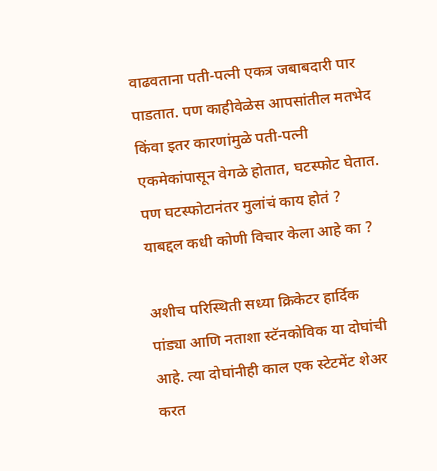वाढवताना पती-पत्नी एकत्र जबाबदारी पार पाडतात. पण काहीवेळेस आपसांतील मतभेद किंवा इतर कारणांमुळे पती-पत्नी एकमेकांपासून वेगळे होतात, घटस्फोट घेतात. पण घटस्फोटानंतर मुलांचं काय होतं ? याबद्दल कधी कोणी विचार केला आहे का ?

अशीच परिस्थिती सध्या क्रिकेटर हार्दिक पांड्या आणि नताशा स्टॅनकोविक या दोघांची आहे. त्या दोघांनीही काल एक स्टेटमेंट शेअर करत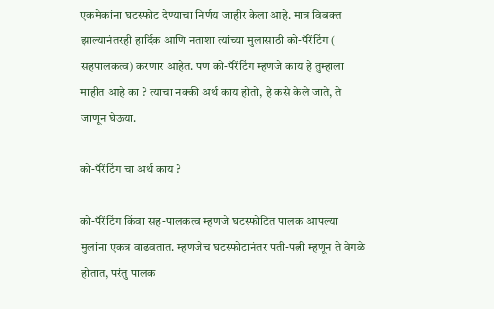एकमेकांना घटस्फोट देण्याचा निर्णय जाहीर केला आहे. मात्र विबक्त झाल्यानंतरही हार्दिक आणि नताशा त्यांच्या मुलासाठी को-पॅरेंटिंग ( सहपालकत्व) करणार आहेत. पण को-पॅरेंटिंग म्हणजे काय हे तुम्हाला माहीत आहे का ? त्याचा नक्की अर्थ काय होतो, हे कसे केले जाते, ते जाणून घेऊया.

को-पॅरेंटिंग चा अर्थ काय ?

को-पॅरेंटिंग किंवा सह-पालकत्व म्हणजे घटस्फोटित पालक आपल्या मुलांना एकत्र वाढवतात. म्हणजेच घटस्फोटानंतर पती-पत्नी म्हणून ते वेगळे होतात, परंतु पालक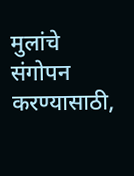मुलांचे संगोपन करण्यासाठी,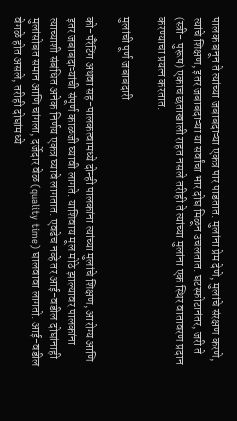पालक बनून ते त्यांच्या जबाबदाऱ्या एकत्र पार पाडतात. मुलांना प्रेम देणे, मुलांचे संरक्षण करणे, त्यांचे शिक्षण, इतर जबाबदाऱ्या या सर्वांचा भार दोघ मिळून उचलतात. घटस्फोटानंतर, जरी ते (स्त्री- पुरूष) एकाच छताखाली राहत नसले तरीही ते त्यांच्या मुलांना एक स्थिर वातावरण प्रदान करण्याचा प्रयत्न करतात.

मुलांची पूर्ण जबाबदारी

को-पॅरेंटिंग अथवा सह-पालकत्वामध्ये दोन्ही पालकांना त्यांच्या मुलांचे शिक्षण, आरोग्य आणि इतर जबाबदाऱ्यांची संपूर्ण काळजी घ्यावी लागते. याशिवाय मूल मोठे झाल्यावर पालकांना त्याच्याशी संबंधित अनेक निर्णय एकत्र घ्यावे लागतात. एवढेच नव्हे तर आई-वडील दोघांनाही मुलांसोबत समान आणि चांगला, दर्जेदार वेळ (quality time) घालवावा लागतो. आई-वडील वेगळे होत असले, तरीही दोघांमध्ये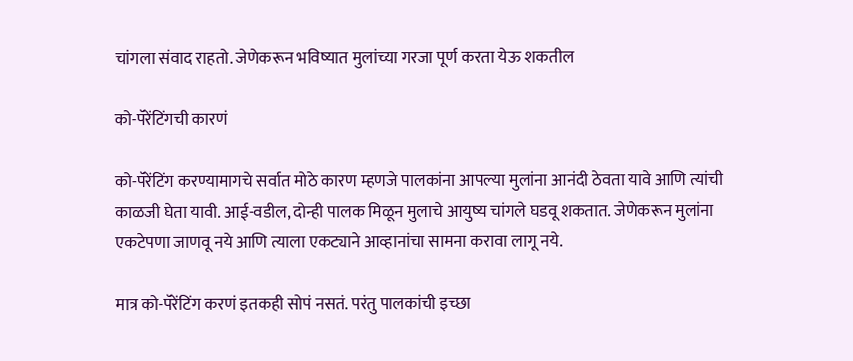चांगला संवाद राहतो. जेणेकरून भविष्यात मुलांच्या गरजा पूर्ण करता येऊ शकतील

को-पॅरेंटिंगची कारणं

को-पॅरेंटिंग करण्यामागचे सर्वात मोठे कारण म्हणजे पालकांना आपल्या मुलांना आनंदी ठेवता यावे आणि त्यांची काळजी घेता यावी. आई-वडील, दोन्ही पालक मिळून मुलाचे आयुष्य चांगले घडवू शकतात. जेणेकरून मुलांना एकटेपणा जाणवू नये आणि त्याला एकट्याने आव्हानांचा सामना करावा लागू नये.

मात्र को-पॅरेंटिंग करणं इतकही सोपं नसतं. परंतु पालकांची इच्छा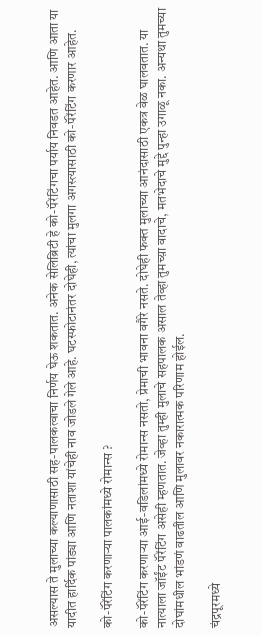असल्यास ते मुलाच्या कल्याणासाठी सह-पालकत्वाचा निर्णय घेऊ शकतात. अनेक सेलिब्रिटी हे को-पॅरेंटिंगचा पर्याय निवडत आहेत. आणि आता या यादीत हार्दिक पांड्या आणि नताशा यांचेही नाव जोडले गेले आहे. घटस्फोटानंतर दोघेही, त्यांचा मुलगा अगस्त्यासाठी को-पॅरेंटिंग करणार आहेत.

को-पॅरेंटिंग करणाऱ्या पालकांमध्ये रोमान्स ?

को-पॅरेंटिंग करणाऱ्या आई-वडिलांमध्ये रोमान्स नसतो, प्रेमाची भावना वगैरे नसते. दोघेही फक्त मुलाच्या आनंदासाठी एकत्र वेळ घालवतात. या नात्याला जॉईंट पॅरेंटिंग असेही म्हणतात. जेव्हा तुम्ही मुलाचे सहपालक असाल तेव्हा तुमच्य़ा वादाचे, मतभेदाचे मुद्दे पुन्हा उगाळू नका. अन्यथा तुमच्या दोघांमधील भांडणं वाढतील आणि मुलावर नकारात्मक परिणाम होईल.

चंद्रपूरमध्ये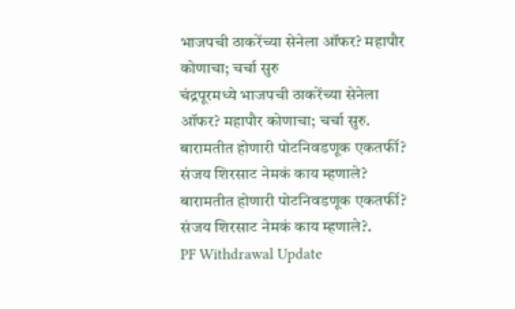भाजपची ठाकरेंच्या सेनेला ऑफर? महापौर कोणाचा; चर्चा सुरु
चंद्रपूरमध्ये भाजपची ठाकरेंच्या सेनेला ऑफर? महापौर कोणाचा; चर्चा सुरु.
बारामतीत होणारी पोटनिवडणूक एकतर्फी? संजय शिरसाट नेमकं काय म्हणाले?
बारामतीत होणारी पोटनिवडणूक एकतर्फी? संजय शिरसाट नेमकं काय म्हणाले?.
PF Withdrawal Update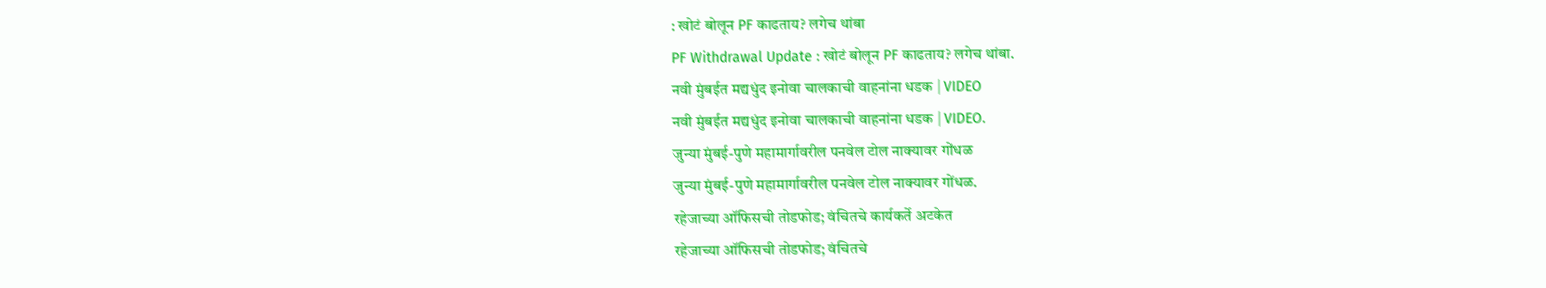: खोटं बोलून PF काढताय? लगेच थांबा
PF Withdrawal Update : खोटं बोलून PF काढताय? लगेच थांबा.
नवी मुंबईत मद्यधुंद इनोवा चालकाची वाहनांना धडक | VIDEO
नवी मुंबईत मद्यधुंद इनोवा चालकाची वाहनांना धडक | VIDEO.
जुन्या मुंबई-पुणे महामार्गावरील पनवेल टोल नाक्यावर गोंधळ
जुन्या मुंबई-पुणे महामार्गावरील पनवेल टोल नाक्यावर गोंधळ.
रहेजाच्या ऑफिसची तोडफोड; वंचितचे कार्यकर्ते अटकेत
रहेजाच्या ऑफिसची तोडफोड; वंचितचे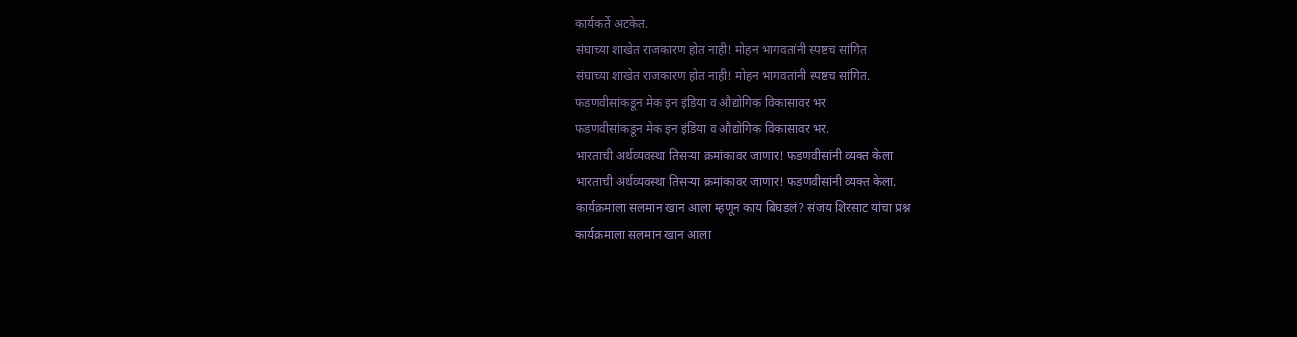कार्यकर्ते अटकेत.
संघाच्या शाखेत राजकारण होत नाही! मोहन भागवतांनी स्पष्टच सांगित
संघाच्या शाखेत राजकारण होत नाही! मोहन भागवतांनी स्पष्टच सांगित.
फडणवीसांकडून मेक इन इंडिया व औद्योगिक विकासावर भर
फडणवीसांकडून मेक इन इंडिया व औद्योगिक विकासावर भर.
भारताची अर्थव्यवस्था तिसऱ्या क्रमांकावर जाणार! फडणवीसांनी व्यक्त केला
भारताची अर्थव्यवस्था तिसऱ्या क्रमांकावर जाणार! फडणवीसांनी व्यक्त केला.
कार्यक्रमाला सलमान खान आला म्हणून काय बिघडलं? संजय शिरसाट यांचा प्रश्न
कार्यक्रमाला सलमान खान आला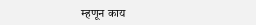म्हणून काय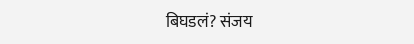बिघडलं? संजय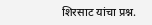शिरसाट यांचा प्रश्न.